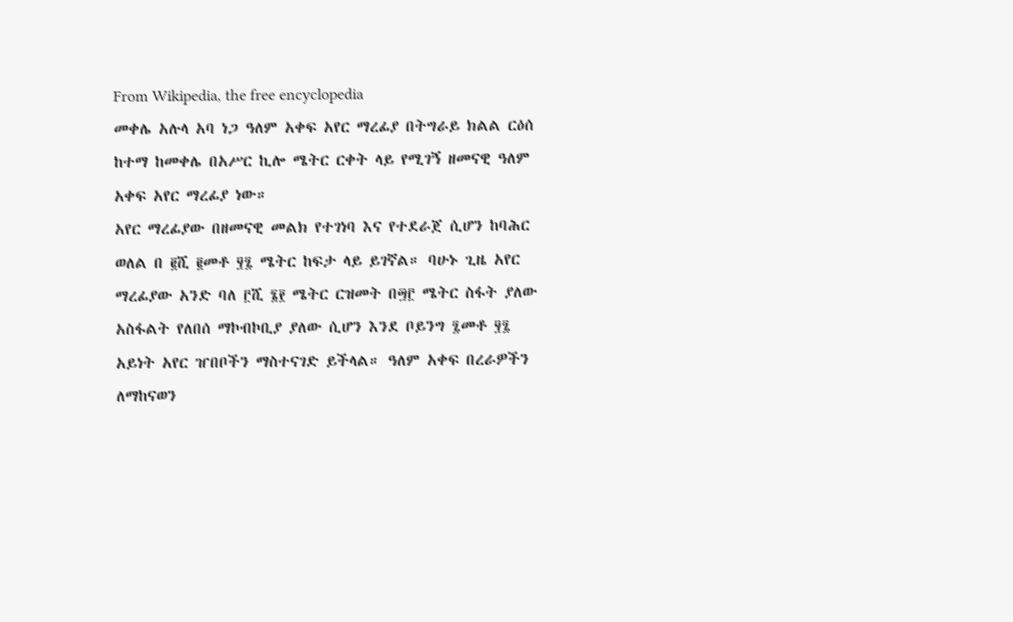From Wikipedia, the free encyclopedia
መቀሌ አሉላ አባ ነጋ ዓለም አቀፍ አየር ማረፊያ በትግራይ ክልል ርዕሰ ከተማ ከመቀሌ በአሥር ኪሎ ሜትር ርቀት ላይ የሚገኝ ዘመናዊ ዓለም አቀፍ አየር ማረፊያ ነው።
አየር ማረፊያው በዘመናዊ መልክ የተገነባ እና የተደራጀ ሲሆን ከባሕር ወለል በ ፪ሺ ፪መቶ ፶፯ ሜትር ከፍታ ላይ ይገኛል። ባሁኑ ጊዜ አየር ማረፊያው አንድ ባለ ፫ሺ ፮፻ ሜትር ርዝመት በ፵፫ ሜትር ስፋት ያለው አስፋልት የለበሰ ማኮብኮቢያ ያለው ሲሆን እንደ ቦይንግ ፯መቶ ፶፯ አይነት አየር ዠበቦችን ማስተናገድ ይችላል። ዓለም አቀፍ በረራዎችን ለማከናወን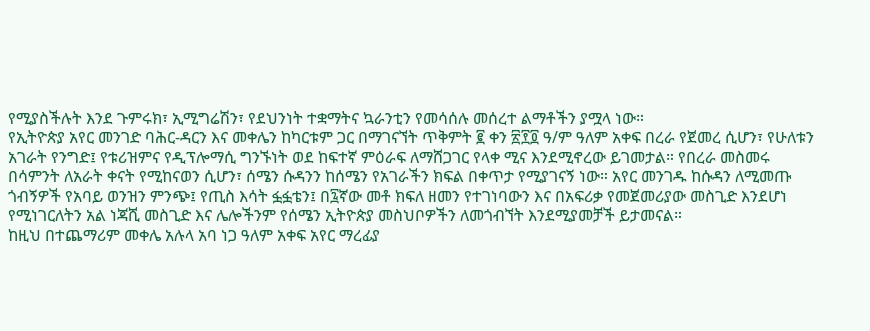የሚያስችሉት እንደ ጉምሩክ፣ ኢሚግሬሽን፣ የደህንነት ተቋማትና ኳራንቲን የመሳሰሉ መሰረተ ልማቶችን ያሟላ ነው።
የኢትዮጵያ አየር መንገድ ባሕር-ዳርን እና መቀሌን ከካርቱም ጋር በማገናኘት ጥቅምት ፪ ቀን ፳፻፬ ዓ/ም ዓለም አቀፍ በረራ የጀመረ ሲሆን፣ የሁለቱን አገራት የንግድ፤ የቱሪዝምና የዲፕሎማሲ ግንኙነት ወደ ከፍተኛ ምዕራፍ ለማሸጋገር የላቀ ሚና እንደሚኖረው ይገመታል። የበረራ መስመሩ በሳምንት ለአራት ቀናት የሚከናወን ሲሆን፣ ሰሜን ሱዳንን ከሰሜን የአገራችን ክፍል በቀጥታ የሚያገናኝ ነው። አየር መንገዱ ከሱዳን ለሚመጡ ጎብኝዎች የአባይ ወንዝን ምንጭ፤ የጢስ እሳት ፏፏቴን፤ በ፯ኛው መቶ ክፍለ ዘመን የተገነባውን እና በአፍሪቃ የመጀመሪያው መስጊድ እንደሆነ የሚነገርለትን አል ነጃሺ መስጊድ እና ሌሎችንም የሰሜን ኢትዮጵያ መስህቦዎችን ለመጎብኘት እንደሚያመቻች ይታመናል።
ከዚህ በተጨማሪም መቀሌ አሉላ አባ ነጋ ዓለም አቀፍ አየር ማረፊያ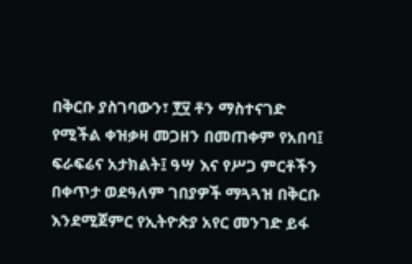በቅርቡ ያስገባውን፣ ፻፶ ቶን ማስተናገድ የሚችል ቀዝቃዛ መጋዘን በመጠቀም የአበባ፤ ፍራፍሬና አታክልት፤ ዓሣ እና የሥጋ ምርቶችን በቀጥታ ወደዓለም ገበያዎች ማጓጓዝ በቅርቡ እንደሚጀምር የኢትዮጵያ አየር መንገድ ይፋ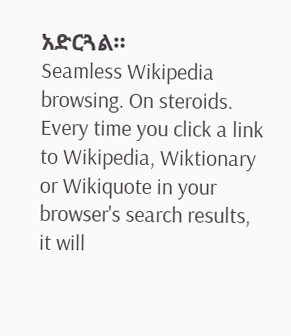አድርጓል።
Seamless Wikipedia browsing. On steroids.
Every time you click a link to Wikipedia, Wiktionary or Wikiquote in your browser's search results, it will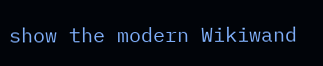show the modern Wikiwand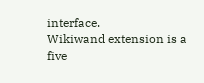interface.
Wikiwand extension is a five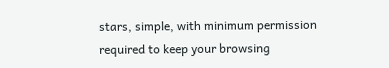stars, simple, with minimum permission required to keep your browsing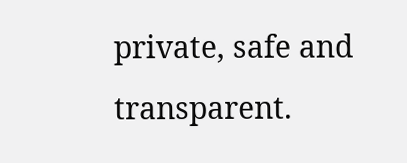private, safe and transparent.